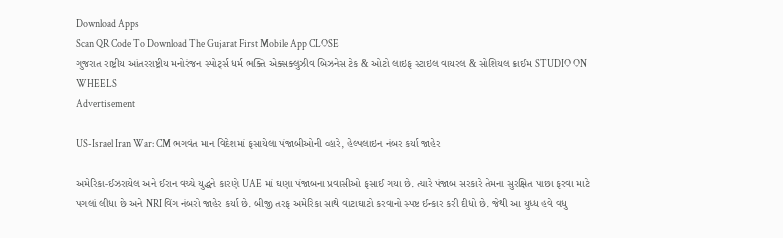Download Apps
Scan QR Code To Download The Gujarat First Mobile App CLOSE
ગુજરાત રાષ્ટ્રીય આંતરરાષ્ટ્રીય મનોરંજન સ્પોર્ટ્સ ધર્મ ભક્તિ એક્સક્લુઝીવ બિઝનેસ ટેક & ઓટો લાઇફ સ્ટાઇલ વાયરલ & સોશિયલ ક્રાઈમ STUDIO ON WHEELS
Advertisement

US-Israel Iran War: CM ભગવંત માન વિદેશમાં ફસાયેલા પંજાબીઓની વ્હારે, હેલ્પલાઇન નંબર કર્યા જાહેર

અમેરિકા-ઈઝરાયેલ અને ઈરાન વચ્ચે યુદ્ધને કારણે UAE માં ઘણા પંજાબના પ્રવાસીઓ ફસાઈ ગયા છે. ત્યારે પંજાબ સરકારે તેમના સુરક્ષિત પાછા ફરવા માટે પગલાં લીધા છે અને NRI વિંગ નંબરો જાહેર કર્યા છે. બીજી તરફ અમેરિકા સાથે વાટાઘાટો કરવાનો સ્પષ્ટ ઈન્કાર કરી દીધો છે. જેથી આ યુધ્ધ હવે વધુ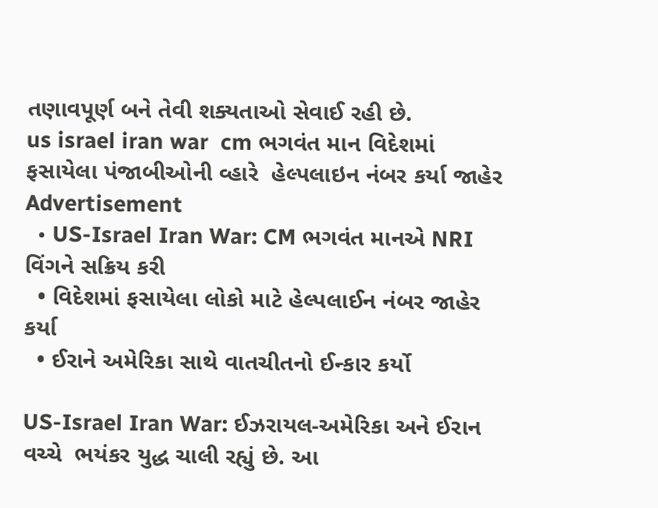તણાવપૂર્ણ બને તેવી શક્યતાઓ સેવાઈ રહી છે.
us israel iran war  cm ભગવંત માન વિદેશમાં ફસાયેલા પંજાબીઓની વ્હારે  હેલ્પલાઇન નંબર કર્યા જાહેર
Advertisement
  • US-Israel Iran War: CM ભગવંત માનએ NRI વિંગને સક્રિય કરી
  • વિદેશમાં ફસાયેલા લોકો માટે હેલ્પલાઈન નંબર જાહેર કર્યા
  • ઈરાને અમેરિકા સાથે વાતચીતનો ઈન્કાર કર્યો

US-Israel Iran War: ઈઝરાયલ-અમેરિકા અને ઈરાન વચ્ચે  ભયંકર યુદ્ધ ચાલી રહ્યું છે. આ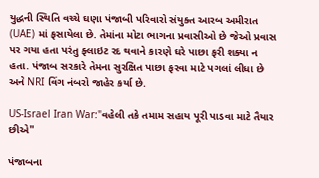યુદ્ધની સ્થિતિ વચ્ચે ઘણા પંજાબી પરિવારો સંયુક્ત આરબ અમીરાત (UAE) માં ફસાયેલા છે. તેમાંના મોટા ભાગના પ્રવાસીઓ છે જેઓ પ્રવાસ પર ગયા હતા પરંતુ ફ્લાઇટ રદ થવાને કારણે ઘરે પાછા ફરી શક્યા ન હતા. પંજાબ સરકારે તેમના સુરક્ષિત પાછા ફરવા માટે પગલાં લીધા છે અને NRI વિંગ નંબરો જાહેર કર્યા છે.

US-Israel Iran War:"વહેલી તકે તમામ સહાય પૂરી પાડવા માટે તૈયાર છીએ"

પંજાબના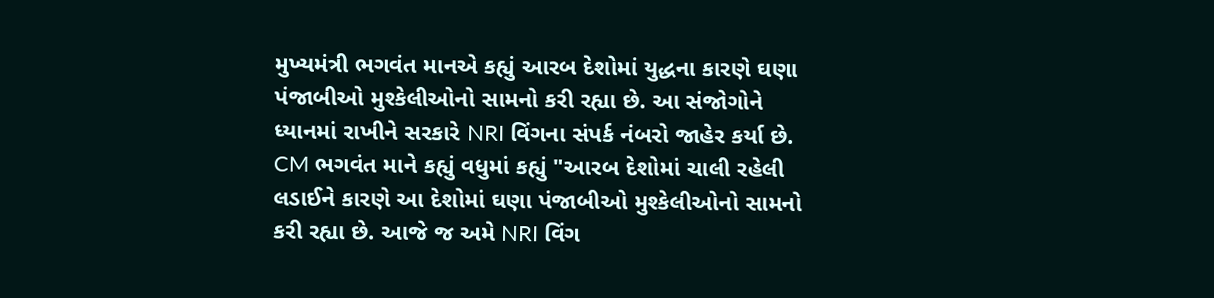મુખ્યમંત્રી ભગવંત માનએ કહ્યું આરબ દેશોમાં યુદ્ધના કારણે ઘણા પંજાબીઓ મુશ્કેલીઓનો સામનો કરી રહ્યા છે. આ સંજોગોને ધ્યાનમાં રાખીને સરકારે NRI વિંગના સંપર્ક નંબરો જાહેર કર્યા છે. CM ભગવંત માને કહ્યું વધુમાં કહ્યું "આરબ દેશોમાં ચાલી રહેલી લડાઈને કારણે આ દેશોમાં ઘણા પંજાબીઓ મુશ્કેલીઓનો સામનો કરી રહ્યા છે. આજે જ અમે NRI વિંગ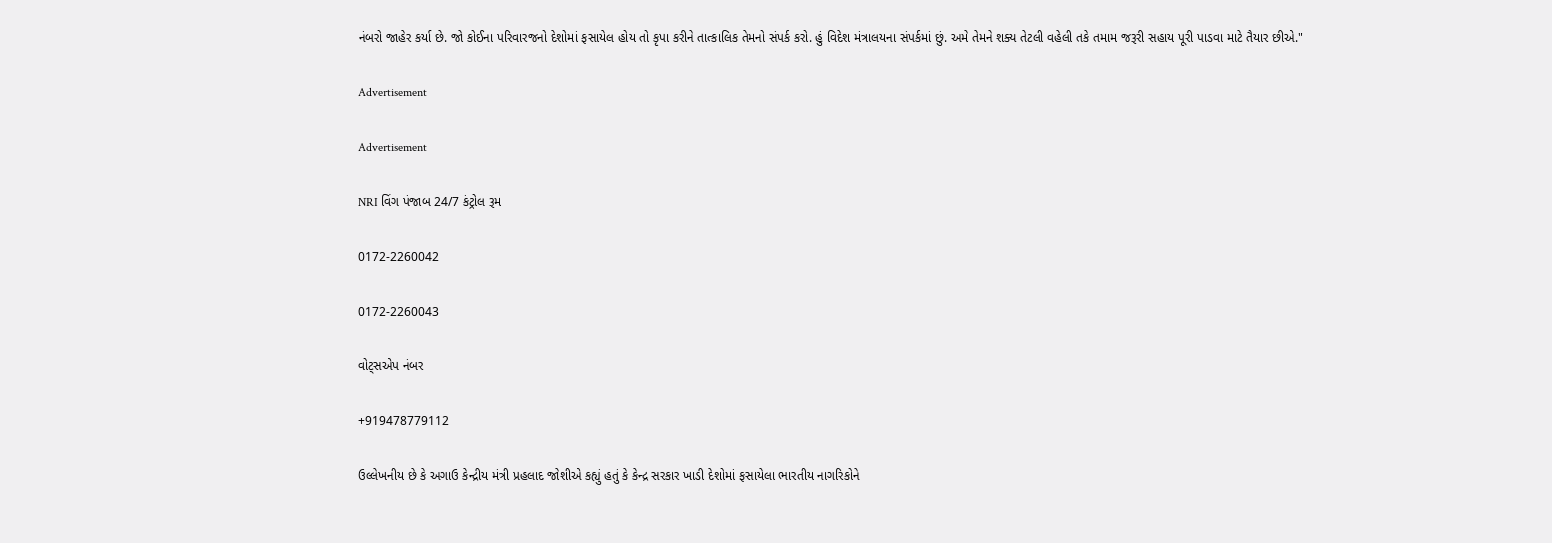નંબરો જાહેર કર્યા છે. જો કોઈના પરિવારજનો દેશોમાં ફસાયેલ હોય તો કૃપા કરીને તાત્કાલિક તેમનો સંપર્ક કરો. હું વિદેશ મંત્રાલયના સંપર્કમાં છું. અમે તેમને શક્ય તેટલી વહેલી તકે તમામ જરૂરી સહાય પૂરી પાડવા માટે તૈયાર છીએ."

Advertisement

Advertisement

NRI વિંગ પંજાબ 24/7 કંટ્રોલ રૂમ

0172-2260042

0172-2260043

વોટ્સએપ નંબર

+919478779112

ઉલ્લેખનીય છે કે અગાઉ કેન્દ્રીય મંત્રી પ્રહલાદ જોશીએ કહ્યું હતું કે કેન્દ્ર સરકાર ખાડી દેશોમાં ફસાયેલા ભારતીય નાગરિકોને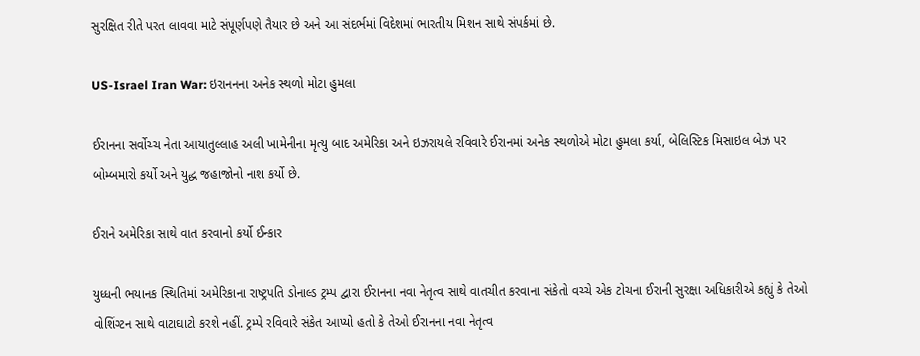સુરક્ષિત રીતે પરત લાવવા માટે સંપૂર્ણપણે તૈયાર છે અને આ સંદર્ભમાં વિદેશમાં ભારતીય મિશન સાથે સંપર્કમાં છે.

US-Israel Iran War: ઇરાનનના અનેક સ્થળો મોટા હુમલા

ઈરાનના સર્વોચ્ચ નેતા આયાતુલ્લાહ અલી ખામેનીના મૃત્યુ બાદ અમેરિકા અને ઇઝરાયલે રવિવારે ઈરાનમાં અનેક સ્થળોએ મોટા હુમલા કર્યા, બેલિસ્ટિક મિસાઇલ બેઝ પર બોમ્બમારો કર્યો અને યુદ્ધ જહાજોનો નાશ કર્યો છે.

ઈરાને અમેરિકા સાથે વાત કરવાનો કર્યો ઈન્કાર

યુધ્ધની ભયાનક સ્થિતિમાં અમેરિકાના રાષ્ટ્રપતિ ડોનાલ્ડ ટ્રમ્પ દ્વારા ઈરાનના નવા નેતૃત્વ સાથે વાતચીત કરવાના સંકેતો વચ્ચે એક ટોચના ઈરાની સુરક્ષા અધિકારીએ કહ્યું કે તેઓ વોશિંગ્ટન સાથે વાટાઘાટો કરશે નહીં. ટ્રમ્પે રવિવારે સંકેત આપ્યો હતો કે તેઓ ઈરાનના નવા નેતૃત્વ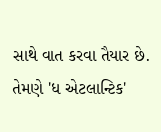સાથે વાત કરવા તૈયાર છે. તેમણે 'ધ એટલાન્ટિક'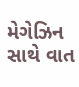મેગેઝિન સાથે વાત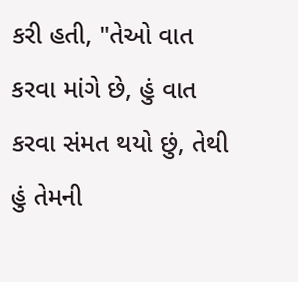કરી હતી, "તેઓ વાત કરવા માંગે છે, હું વાત કરવા સંમત થયો છું, તેથી હું તેમની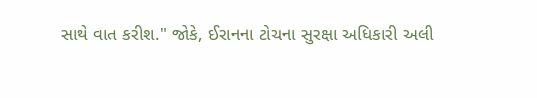સાથે વાત કરીશ." જોકે, ઈરાનના ટોચના સુરક્ષા અધિકારી અલી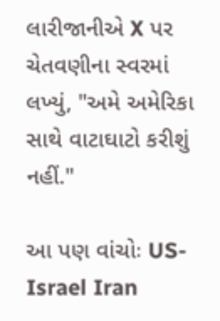લારીજાનીએ X પર ચેતવણીના સ્વરમાં લખ્યું, "અમે અમેરિકા સાથે વાટાઘાટો કરીશું નહીં."

આ પણ વાંચોઃ US-Israel Iran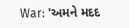War: 'અમને મદદ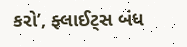કરો’, ફ્લાઈટ્સ બંધ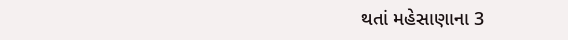થતાં મહેસાણાના 3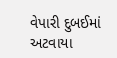વેપારી દુબઈમાં અટવાયા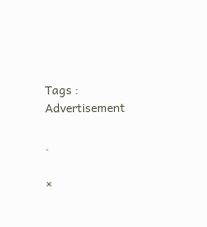Tags :
Advertisement

.

×